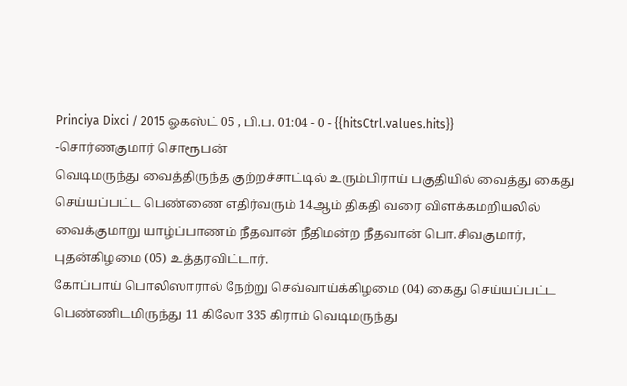Princiya Dixci / 2015 ஓகஸ்ட் 05 , பி.ப. 01:04 - 0 - {{hitsCtrl.values.hits}}
-சொர்ணகுமார் சொரூபன்
வெடிமருந்து வைத்திருந்த குற்றச்சாட்டில் உரும்பிராய் பகுதியில் வைத்து கைது செய்யப்பட்ட பெண்ணை எதிர்வரும் 14ஆம் திகதி வரை விளக்கமறியலில் வைக்குமாறு யாழ்ப்பாணம் நீதவான் நீதிமன்ற நீதவான் பொ.சிவகுமார், புதன்கிழமை (05) உத்தரவிட்டார்.
கோப்பாய் பொலிஸாரால் நேற்று செவ்வாய்க்கிழமை (04) கைது செய்யப்பட்ட பெண்ணிடமிருந்து 11 கிலோ 335 கிராம் வெடிமருந்து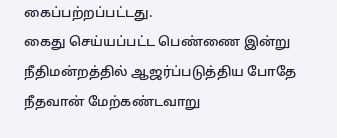கைப்பற்றப்பட்டது.
கைது செய்யப்பட்ட பெண்ணை இன்று நீதிமன்றத்தில் ஆஜர்ப்படுத்திய போதே நீதவான் மேற்கண்டவாறு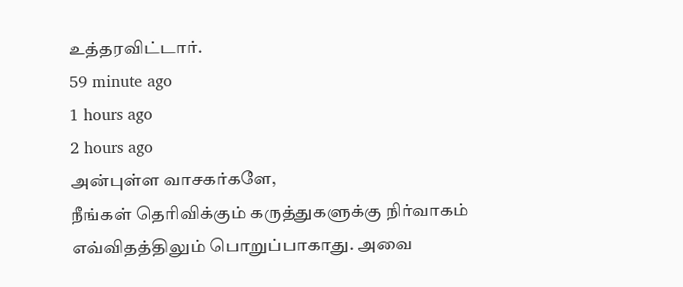உத்தரவிட்டார்.
59 minute ago
1 hours ago
2 hours ago
அன்புள்ள வாசகர்களே,
நீங்கள் தெரிவிக்கும் கருத்துகளுக்கு நிர்வாகம் எவ்விதத்திலும் பொறுப்பாகாது. அவை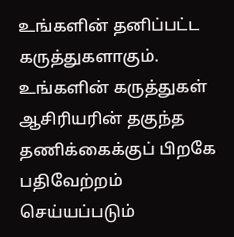உங்களின் தனிப்பட்ட கருத்துகளாகும். உங்களின் கருத்துகள் ஆசிரியரின் தகுந்த தணிக்கைக்குப் பிறகே பதிவேற்றம் செய்யப்படும்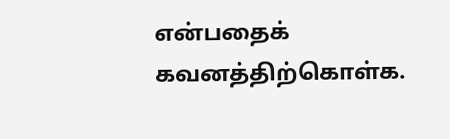என்பதைக் கவனத்திற்கொள்க.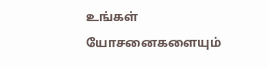உங்கள் யோசனைகளையும்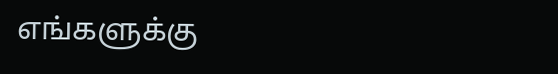எங்களுக்கு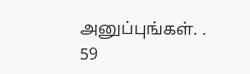அனுப்புங்கள். .
59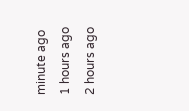minute ago
1 hours ago
2 hours ago